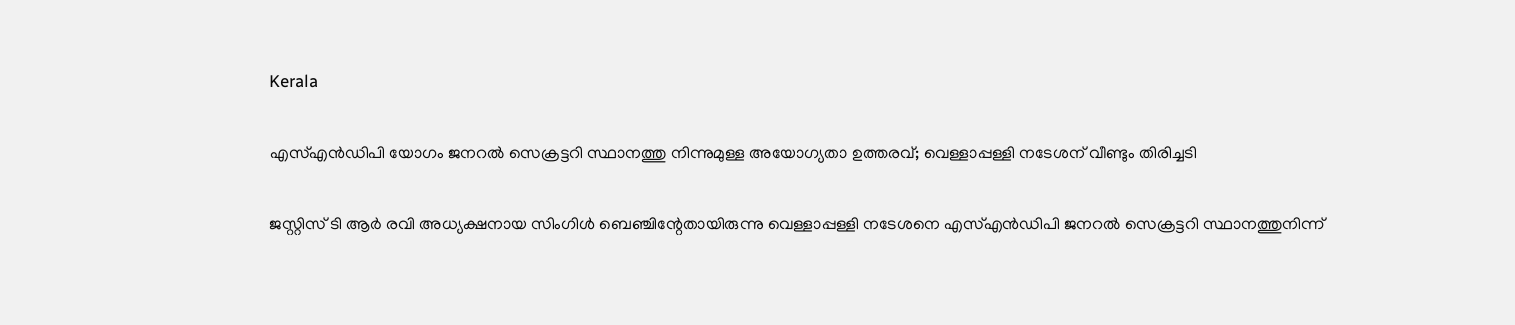Kerala

എസ്എൻഡിപി യോഗം ജനറൽ സെക്രട്ടറി സ്ഥാനത്തു നിന്നുമുള്ള അയോഗ്യതാ ഉത്തരവ്; വെള്ളാപ്പള്ളി നടേശന് വീണ്ടും തിരിച്ചടി

ജസ്റ്റിസ് ടി ആർ രവി അധ്യക്ഷനായ സിംഗിൾ ബെഞ്ചിന്റേതായിരുന്നു വെള്ളാപ്പള്ളി നടേശനെ എസ്എൻഡിപി ജനറൽ സെക്രട്ടറി സ്ഥാനത്തുനിന്ന്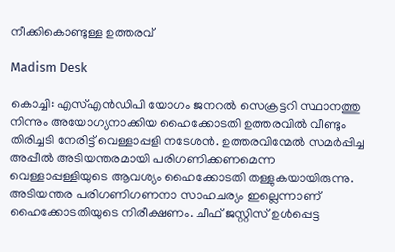നീക്കികൊണ്ടുള്ള ഉത്തരവ്

Madism Desk

കൊച്ചി: എസ്എൻഡിപി യോഗം ജനറൽ സെക്രട്ടറി സ്ഥാനത്തു നിന്നും അയോഗ്യനാക്കിയ ഹൈക്കോടതി ഉത്തരവിൽ വീണ്ടും തിരിച്ചടി നേരിട്ട് വെള്ളാപ്പളി നടേശൻ. ഉത്തരവിന്മേൽ സമർപ്പിച്ച അപ്പീൽ അടിയന്തരമായി പരിഗണിക്കണമെന്ന വെള്ളാപ്പള്ളിയുടെ ആവശ്യം ഹൈക്കോടതി തള്ളുകയായിരുന്നു. അടിയന്തര പരിഗണിഗണനാ സാഹചര്യം ഇല്ലെന്നാണ് ഹൈക്കോടതിയുടെ നിരീക്ഷണം. ചീഫ് ജസ്റ്റിസ് ഉൾപ്പെട്ട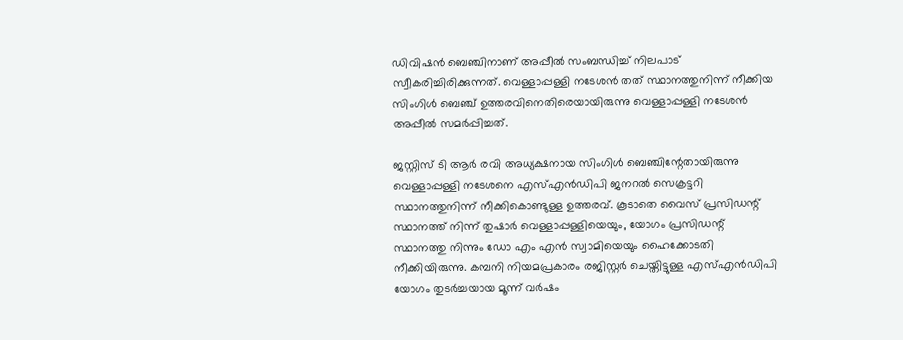ഡിവിഷൻ ബെഞ്ചിനാണ് അപ്പീൽ സംബന്ധിച്ച് നിലപാട് സ്വീകരിച്ചിരിക്കുന്നത്. വെള്ളാപ്പള്ളി നടേശൻ തത് സ്ഥാനത്തുനിന്ന് നീക്കിയ സിംഗിൾ ബെഞ്ച് ഉത്തരവിനെതിരെയായിരുന്നു വെള്ളാപ്പള്ളി നടേശൻ അപ്പീൽ സമർപ്പിച്ചത്.

ജസ്റ്റിസ് ടി ആർ രവി അധ്യക്ഷനായ സിംഗിൾ ബെഞ്ചിന്റേതായിരുന്നു വെള്ളാപ്പള്ളി നടേശനെ എസ്എൻഡിപി ജനറൽ സെക്രട്ടറി സ്ഥാനത്തുനിന്ന് നീക്കികൊണ്ടുള്ള ഉത്തരവ്. കൂടാതെ വൈസ് പ്രസിഡന്റ് സ്ഥാനത്ത് നിന്ന് തുഷാർ വെള്ളാപ്പള്ളിയെയും, യോഗം പ്രസിഡന്റ് സ്ഥാനത്തു നിന്നും ഡോ എം എൻ സ്വാമിയെയും ഹൈക്കോടതി നീക്കിയിരുന്നു. കമ്പനി നിയമപ്രകാരം രജിസ്റ്റർ ചെയ്തിട്ടുള്ള എസ്എൻഡിപി യോഗം തുടർച്ചയായ മൂന്ന് വർഷം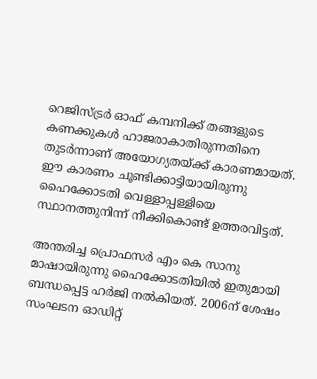റെജിസ്ട്രർ ഓഫ് കമ്പനിക്ക് തങ്ങളുടെ കണക്കുകൾ ഹാജരാകാതിരുന്നതിനെ തുടർന്നാണ് അയോഗ്യതയ്ക്ക് കാരണമായത്. ഈ കാരണം ചൂണ്ടിക്കാട്ടിയായിരുന്നു ഹൈക്കോടതി വെള്ളാപ്പള്ളിയെ സ്ഥാനത്തുനിന്ന് നീക്കികൊണ്ട് ഉത്തരവിട്ടത്.

അന്തരിച്ച പ്രൊഫസർ എം കെ സാനു മാഷായിരുന്നു ഹൈക്കോടതിയിൽ ഇതുമായി ബന്ധപ്പെട്ട ഹർജി നൽകിയത്. 2006ന് ശേഷം സംഘടന ഓഡിറ്റ്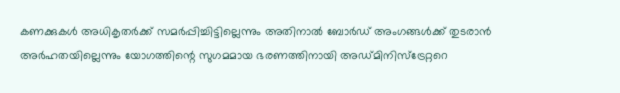കണക്കുകൾ അധികൃതർക്ക് സമർപ്പിച്ചിട്ടില്ലെന്നും അതിനാൽ ബോർഡ് അംഗങ്ങൾക്ക് തുടരാൻ അർഹതയില്ലെന്നും യോഗത്തിന്റെ സുഗമമായ ഭരണത്തിനായി അഡ്മിനിസ്‌ട്രേറ്ററെ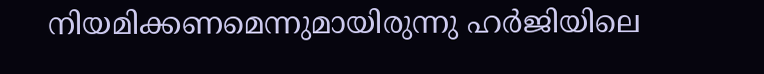നിയമിക്കണമെന്നുമായിരുന്നു ഹർജിയിലെ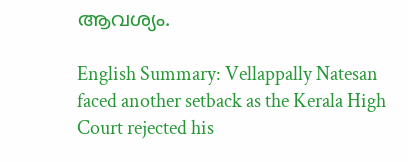ആവശ്യം.

English Summary: Vellappally Natesan faced another setback as the Kerala High Court rejected his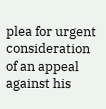plea for urgent consideration of an appeal against his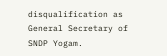disqualification as General Secretary of SNDP Yogam.